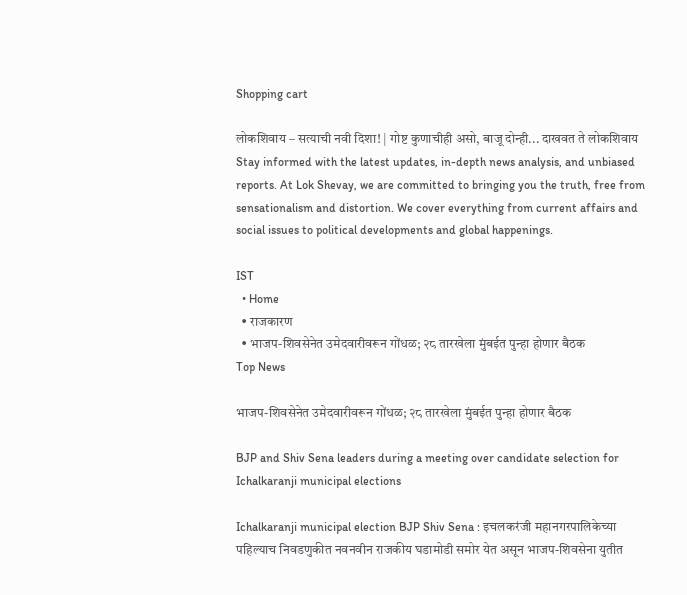Shopping cart

लोकशिवाय – सत्याची नवी दिशा! | गोष्ट कुणाचीही असो, बाजू दोन्ही... दाखवत ते लोकशिवाय Stay informed with the latest updates, in-depth news analysis, and unbiased reports. At Lok Shevay, we are committed to bringing you the truth, free from sensationalism and distortion. We cover everything from current affairs and social issues to political developments and global happenings.

IST
  • Home
  • राजकारण
  • भाजप-शिवसेनेत उमेदवारीवरून गोंधळ; २८ तारखेला मुंबईत पुन्हा होणार बैठक
Top News

भाजप-शिवसेनेत उमेदवारीवरून गोंधळ; २८ तारखेला मुंबईत पुन्हा होणार बैठक

BJP and Shiv Sena leaders during a meeting over candidate selection for Ichalkaranji municipal elections

Ichalkaranji municipal election BJP Shiv Sena : इचलकरंजी महानगरपालिकेच्या पहिल्याच निवडणुकीत नवनवीन राजकीय घडामोडी समोर येत असून भाजप-शिवसेना युतीत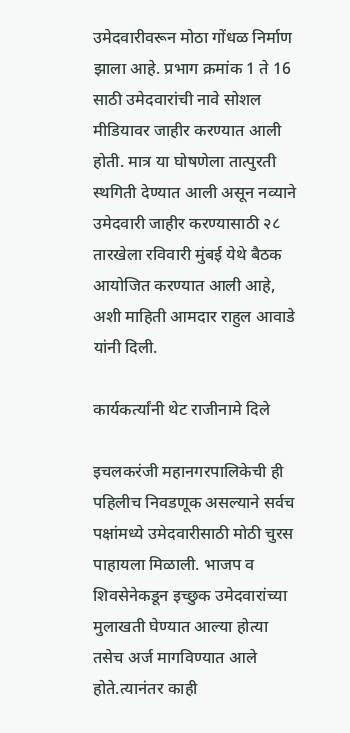उमेदवारीवरून मोठा गोंधळ निर्माण झाला आहे. प्रभाग क्रमांक 1 ते 16 साठी उमेदवारांची नावे सोशल मीडियावर जाहीर करण्यात आली होती. मात्र या घोषणेला तात्पुरती स्थगिती देण्यात आली असून नव्याने उमेदवारी जाहीर करण्यासाठी २८ तारखेला रविवारी मुंबई येथे बैठक आयोजित करण्यात आली आहे, अशी माहिती आमदार राहुल आवाडे यांनी दिली.

कार्यकर्त्यांनी थेट राजीनामे दिले

इचलकरंजी महानगरपालिकेची ही पहिलीच निवडणूक असल्याने सर्वच पक्षांमध्ये उमेदवारीसाठी मोठी चुरस पाहायला मिळाली. भाजप व शिवसेनेकडून इच्छुक उमेदवारांच्या मुलाखती घेण्यात आल्या होत्या तसेच अर्ज मागविण्यात आले होते.त्यानंतर काही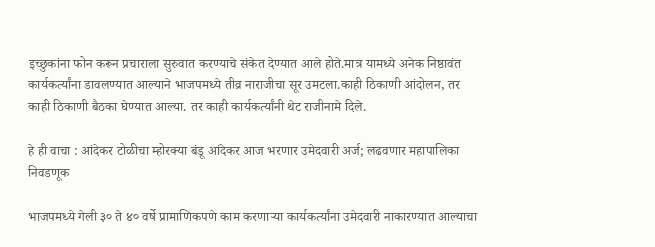इच्छुकांना फोन करून प्रचाराला सुरुवात करण्याचे संकेत देण्यात आले होते.मात्र यामध्ये अनेक निष्ठावंत कार्यकर्त्यांना डावलण्यात आल्याने भाजपमध्ये तीव्र नाराजीचा सूर उमटला.काही ठिकाणी आंदोलन, तर काही ठिकाणी बैठका घेण्यात आल्या. तर काही कार्यकर्त्यांनी थेट राजीनामे दिले.

हे ही वाचा : आंदेकर टोळीचा म्होरक्या बंडू आंदेकर आज भरणार उमेदवारी अर्ज; लढवणार महापालिका निवडणूक

भाजपमध्ये गेली ३० ते ४० वर्षे प्रामाणिकपणे काम करणाऱ्या कार्यकर्त्यांना उमेदवारी नाकारण्यात आल्याचा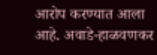आरोप करण्यात आला आहे. अवाडे-हाळवणकर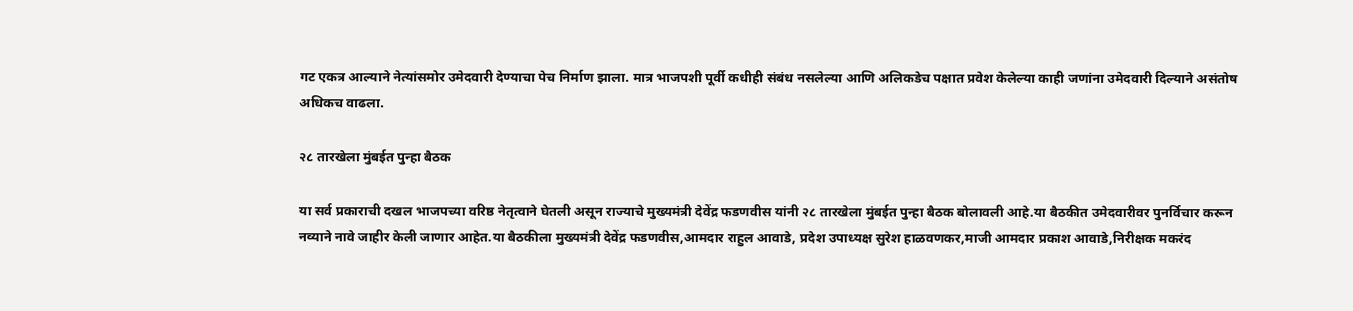गट एकत्र आल्याने नेत्यांसमोर उमेदवारी देण्याचा पेच निर्माण झाला. मात्र भाजपशी पूर्वी कधीही संबंध नसलेल्या आणि अलिकडेच पक्षात प्रवेश केलेल्या काही जणांना उमेदवारी दिल्याने असंतोष अधिकच वाढला.

२८ तारखेला मुंबईत पुन्हा बैठक

या सर्व प्रकाराची दखल भाजपच्या वरिष्ठ नेतृत्वाने घेतली असून राज्याचे मुख्यमंत्री देवेंद्र फडणवीस यांनी २८ तारखेला मुंबईत पुन्हा बैठक बोलावली आहे.या बैठकीत उमेदवारीवर पुनर्विचार करून नव्याने नावे जाहीर केली जाणार आहेत.या बैठकीला मुख्यमंत्री देवेंद्र फडणवीस,आमदार राहुल आवाडे, प्रदेश उपाध्यक्ष सुरेश हाळवणकर,माजी आमदार प्रकाश आवाडे,निरीक्षक मकरंद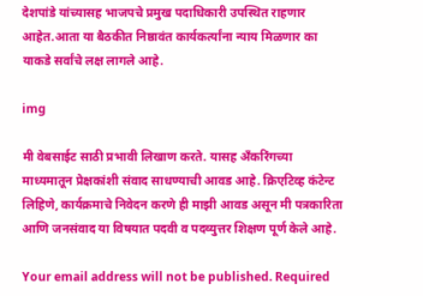देशपांडे यांच्यासह भाजपचे प्रमुख पदाधिकारी उपस्थित राहणार आहेत.आता या बैठकीत निष्ठावंत कार्यकर्त्यांना न्याय मिळणार का याकडे सर्वांचे लक्ष लागले आहे.

img

मी वेबसाईट साठी प्रभावी लिखाण करते. यासह अँकरिंगच्या माध्यमातून प्रेक्षकांशी संवाद साधण्याची आवड आहे. क्रिएटिव्ह कंटेन्ट लिहिणे, कार्यक्रमाचे निवेदन करणे ही माझी आवड असून मी पत्रकारिता आणि जनसंवाद या विषयात पदवी व पदव्युत्तर शिक्षण पूर्ण केले आहे.

Your email address will not be published. Required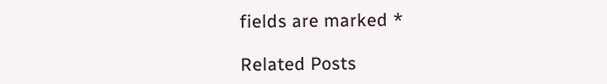fields are marked *

Related Posts